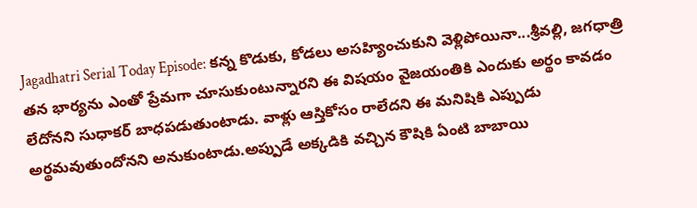Jagadhatri Serial Today Episode: కన్న కొడుకు, కోడలు అసహ్యించుకుని వెళ్లిపోయినా...శ్రీవల్లి, జగధాత్రి తన భార్యను ఎంతో ప్రేమగా చూసుకుంటున్నారని ఈ విషయం వైజయంతికి ఎందుకు అర్థం కావడం లేదోనని సుధాకర్ బాధపడుతుంటాడు. వాళ్లు ఆస్తికోసం రాలేదని ఈ మనిషికి ఎప్పుడు అర్థమవుతుందోనని అనుకుంటాడు.అప్పుడే అక్కడికి వచ్చిన కౌషికి ఏంటి బాబాయి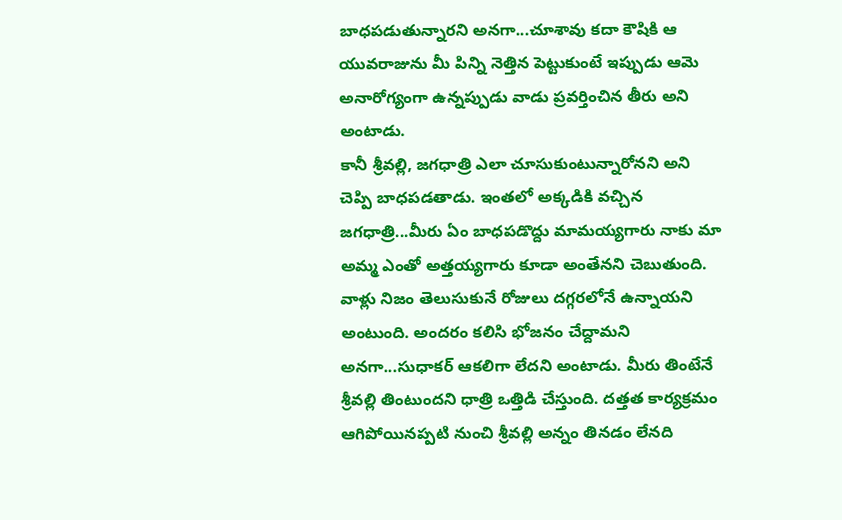బాధపడుతున్నారని అనగా...చూశావు కదా కౌషికి ఆ యువరాజును మీ పిన్ని నెత్తిన పెట్టుకుంటే ఇప్పుడు ఆమె అనారోగ్యంగా ఉన్నప్పుడు వాడు ప్రవర్తించిన తీరు అని అంటాడు.
కానీ శ్రీవల్లి, జగధాత్రి ఎలా చూసుకుంటున్నారోనని అని చెప్పి బాధపడతాడు. ఇంతలో అక్కడికి వచ్చిన జగధాత్రి...మీరు ఏం బాధపడొద్దు మామయ్యగారు నాకు మా అమ్మ ఎంతో అత్తయ్యగారు కూడా అంతేనని చెబుతుంది. వాళ్లు నిజం తెలుసుకునే రోజులు దగ్గరలోనే ఉన్నాయని అంటుంది. అందరం కలిసి భోజనం చేద్దామని అనగా...సుధాకర్ ఆకలిగా లేదని అంటాడు. మీరు తింటేనే శ్రీవల్లి తింటుందని ధాత్రి ఒత్తిడి చేస్తుంది. దత్తత కార్యక్రమం ఆగిపోయినప్పటి నుంచి శ్రీవల్లి అన్నం తినడం లేనది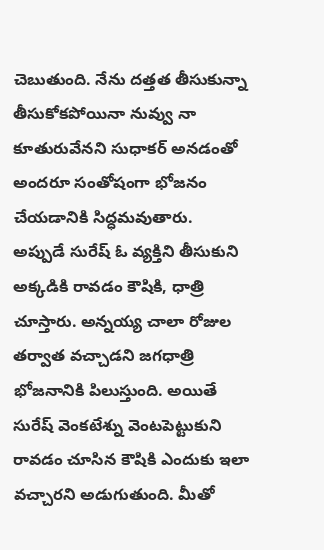చెబుతుంది. నేను దత్తత తీసుకున్నా తీసుకోకపోయినా నువ్వు నా కూతురువేనని సుధాకర్ అనడంతో అందరూ సంతోషంగా భోజనం చేయడానికి సిద్ధమవుతారు.
అప్పుడే సురేష్ ఓ వ్యక్తిని తీసుకుని అక్కడికి రావడం కౌషికి, ధాత్రి చూస్తారు. అన్నయ్య చాలా రోజుల తర్వాత వచ్చాడని జగధాత్రి భోజనానికి పిలుస్తుంది. అయితే సురేష్ వెంకటేశ్ను వెంటపెట్టుకుని రావడం చూసిన కౌషికి ఎందుకు ఇలా వచ్చారని అడుగుతుంది. మీతో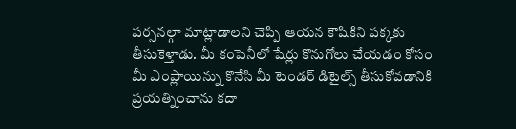పర్సనల్గా మాట్లాడాలని చెప్పి ఆయన కౌషికిని పక్కకు తీసుకెళ్తాడు. మీ కంపెనీలో షేర్లు కొనుగోలు చేయడం కోసం మీ ఎంప్లాయిన్ను కొనేసి మీ టెండర్ డిటైల్స్ తీసుకోవడానికి ప్రయత్నించాను కదా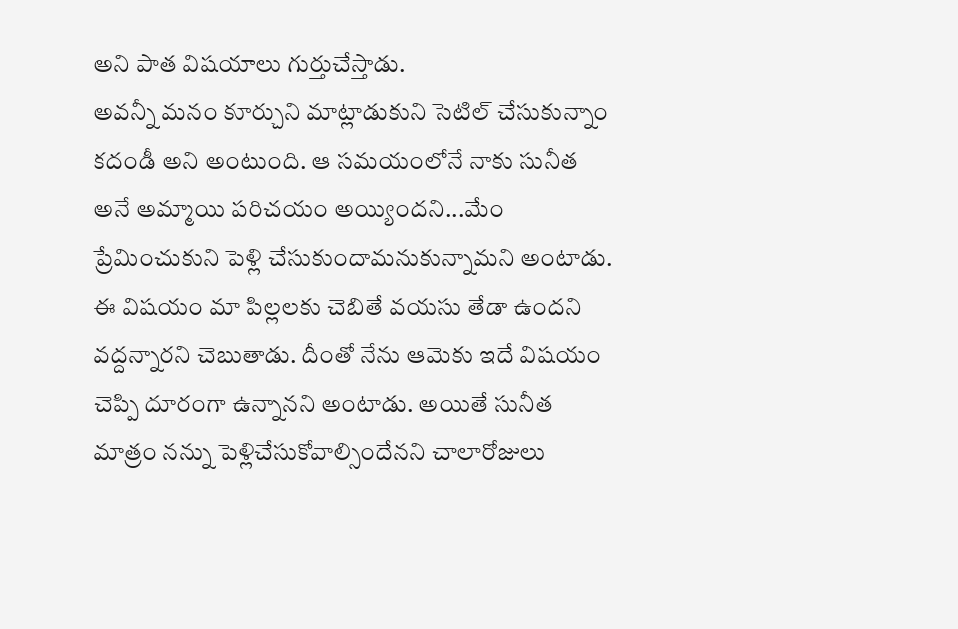అని పాత విషయాలు గుర్తుచేస్తాడు.
అవన్నీ మనం కూర్చుని మాట్లాడుకుని సెటిల్ చేసుకున్నాం కదండీ అని అంటుంది. ఆ సమయంలోనే నాకు సునీత అనే అమ్మాయి పరిచయం అయ్యిందని...మేం ప్రేమించుకుని పెళ్లి చేసుకుందామనుకున్నామని అంటాడు. ఈ విషయం మా పిల్లలకు చెబితే వయసు తేడా ఉందని వద్దన్నారని చెబుతాడు. దీంతో నేను ఆమెకు ఇదే విషయం చెప్పి దూరంగా ఉన్నానని అంటాడు. అయితే సునీత మాత్రం నన్ను పెళ్లిచేసుకోవాల్సిందేనని చాలారోజులు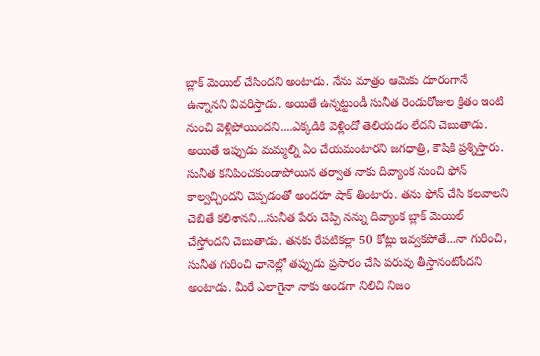బ్లాక్ మెయిల్ చేసిందని అంటాడు. నేను మాత్రం ఆమెకు దూరంగానే ఉన్నానని వివరిస్తాడు. అయితే ఉన్నట్టుండీ సునీత రెండురోజుల క్రితం ఇంటి నుంచి వెళ్లిపోయిందని....ఎక్కడికి వెళ్లిందో తెలియడం లేదని చెబుతాడు. అయితే ఇప్పుడు మమ్మల్ని ఏం చేయమంటారని జగధాత్రి, కౌషికి ప్రశ్నిస్తారు.
సునీత కనిపించకుండాపోయిన తర్వాత నాకు దివ్యాంక నుంచి ఫోన్ కాల్వచ్చిందని చెప్పడంతో అందరూ షాక్ తింటారు. తను ఫోన్ చేసి కలవాలని చెబితే కలిశానని...సునీత పేరు చెప్పి నన్ను దివ్యాంక బ్లాక్ మెయిల్ చేస్తోందని చెబుతాడు. తనకు రేపటికల్లా 50 కోట్లు ఇవ్వకపోతే...నా గురించి, సునీత గురించి ఛానెల్లో తప్పుడు ప్రసారం చేసి పరువు తీస్తానంటోందని అంటాడు. మీరే ఎలాగైనా నాకు అండగా నిలిచి నిజం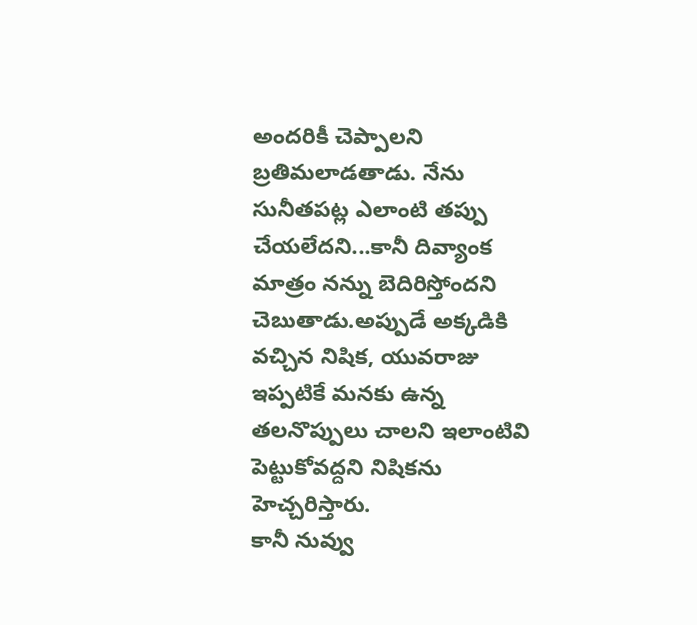అందరికీ చెప్పాలని బ్రతిమలాడతాడు. నేను సునీతపట్ల ఎలాంటి తప్పు చేయలేదని...కానీ దివ్యాంక మాత్రం నన్ను బెదిరిస్తోందని చెబుతాడు.అప్పుడే అక్కడికి వచ్చిన నిషిక, యువరాజు ఇప్పటికే మనకు ఉన్న తలనొప్పులు చాలని ఇలాంటివి పెట్టుకోవద్దని నిషికను హెచ్చరిస్తారు.
కానీ నువ్వు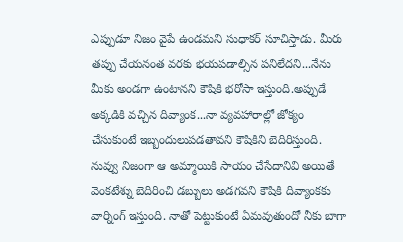ఎప్పుడూ నిజం వైపే ఉండమని సుధాకర్ సూచిస్తాడు. మీరు తప్పు చేయనంత వరకు భయపడాల్సిన పనిలేదని...నేను మీకు అండగా ఉంటానని కౌషికి భరోసా ఇస్తుంది.అప్పుడే అక్కడికి వచ్చిన దివ్యాంక...నా వ్యవహారాల్లో జోక్యం చేసుకుంటే ఇబ్బందులుపడతావని కౌషికిని బెదిరిస్తుంది. నువ్వు నిజంగా ఆ అమ్మాయికి సాయం చేసేదానివి అయితే వెంకటేశ్ను బెదిరించి డబ్బులు అడగవని కౌషికి దివ్యాంకకు వార్నింగ్ ఇస్తుంది. నాతో పెట్టుకుంటే ఏమవుతుందో నీకు బాగా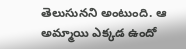తెలుసునని అంటుంది. ఆ అమ్మాయి ఎక్కడ ఉందో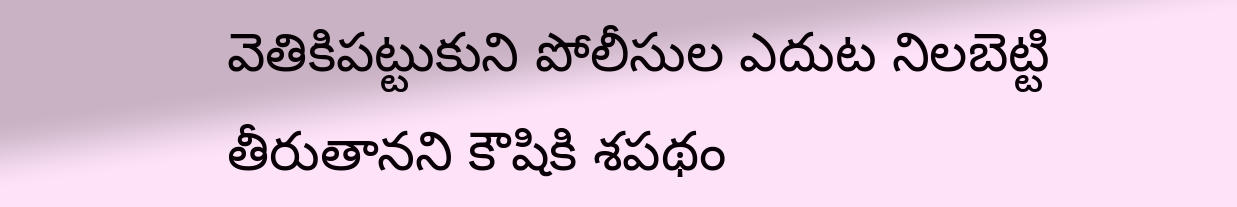వెతికిపట్టుకుని పోలీసుల ఎదుట నిలబెట్టి తీరుతానని కౌషికి శపథం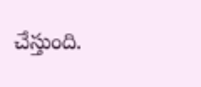చేస్తుంది.